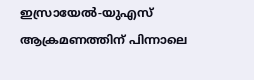ഇസ്രായേല്‍-യുഎസ് ആക്രമണത്തിന് പിന്നാലെ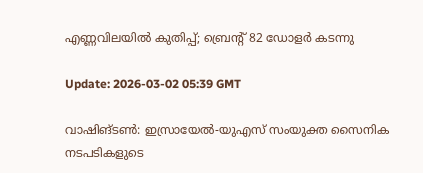എണ്ണവിലയില്‍ കുതിപ്പ്; ബ്രെന്റ് 82 ഡോളര്‍ കടന്നു

Update: 2026-03-02 05:39 GMT

വാഷിങ്ടണ്‍: ഇസ്രായേല്‍-യുഎസ് സംയുക്ത സൈനിക നടപടികളുടെ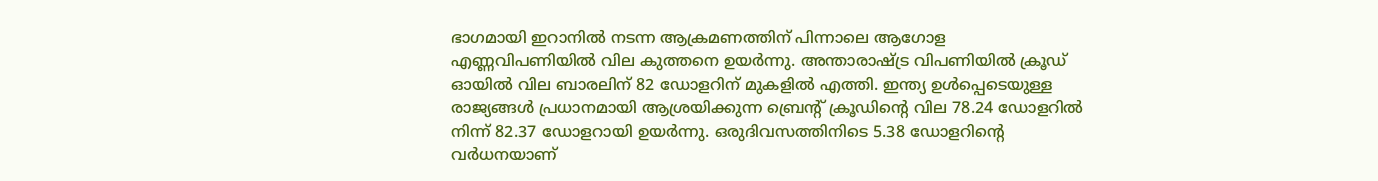ഭാഗമായി ഇറാനില്‍ നടന്ന ആക്രമണത്തിന് പിന്നാലെ ആഗോള എണ്ണവിപണിയില്‍ വില കുത്തനെ ഉയര്‍ന്നു. അന്താരാഷ്ട്ര വിപണിയില്‍ ക്രൂഡ് ഓയില്‍ വില ബാരലിന് 82 ഡോളറിന് മുകളില്‍ എത്തി. ഇന്ത്യ ഉള്‍പ്പെടെയുള്ള രാജ്യങ്ങള്‍ പ്രധാനമായി ആശ്രയിക്കുന്ന ബ്രെന്റ് ക്രൂഡിന്റെ വില 78.24 ഡോളറില്‍ നിന്ന് 82.37 ഡോളറായി ഉയര്‍ന്നു. ഒരുദിവസത്തിനിടെ 5.38 ഡോളറിന്റെ വര്‍ധനയാണ്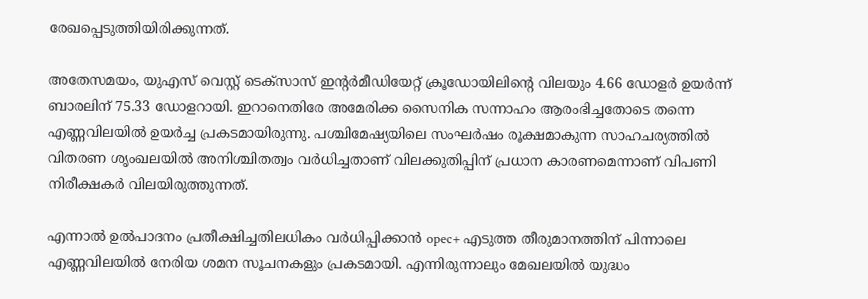രേഖപ്പെടുത്തിയിരിക്കുന്നത്.

അതേസമയം, യുഎസ് വെസ്റ്റ് ടെക്‌സാസ് ഇന്റര്‍മീഡിയേറ്റ് ക്രൂഡോയിലിന്റെ വിലയും 4.66 ഡോളര്‍ ഉയര്‍ന്ന് ബാരലിന് 75.33 ഡോളറായി. ഇറാനെതിരേ അമേരിക്ക സൈനിക സന്നാഹം ആരംഭിച്ചതോടെ തന്നെ എണ്ണവിലയില്‍ ഉയര്‍ച്ച പ്രകടമായിരുന്നു. പശ്ചിമേഷ്യയിലെ സംഘര്‍ഷം രൂക്ഷമാകുന്ന സാഹചര്യത്തില്‍ വിതരണ ശൃംഖലയില്‍ അനിശ്ചിതത്വം വര്‍ധിച്ചതാണ് വിലക്കുതിപ്പിന് പ്രധാന കാരണമെന്നാണ് വിപണി നിരീക്ഷകര്‍ വിലയിരുത്തുന്നത്.

എന്നാല്‍ ഉല്‍പാദനം പ്രതീക്ഷിച്ചതിലധികം വര്‍ധിപ്പിക്കാന്‍ opec+ എടുത്ത തീരുമാനത്തിന് പിന്നാലെ എണ്ണവിലയില്‍ നേരിയ ശമന സൂചനകളും പ്രകടമായി. എന്നിരുന്നാലും മേഖലയില്‍ യുദ്ധം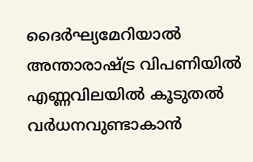ദൈര്‍ഘ്യമേറിയാല്‍ അന്താരാഷ്ട്ര വിപണിയില്‍ എണ്ണവിലയില്‍ കൂടുതല്‍ വര്‍ധനവുണ്ടാകാന്‍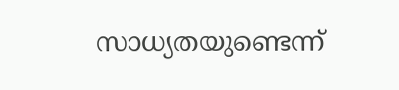സാധ്യതയുണ്ടെന്ന്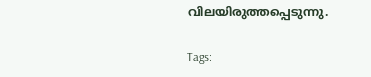വിലയിരുത്തപ്പെടുന്നു.

Tags: